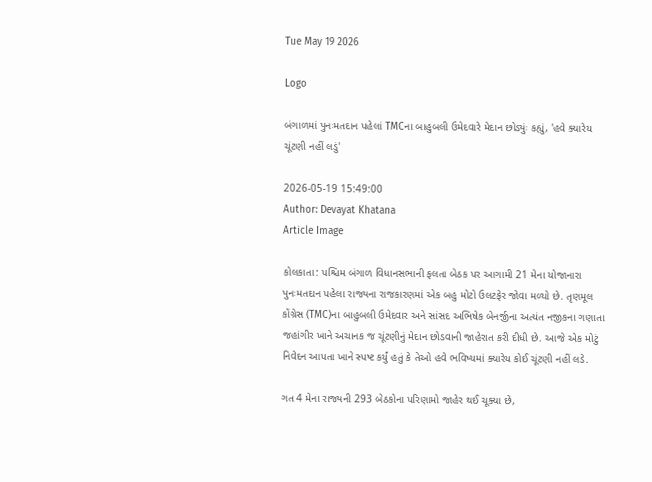Tue May 19 2026

Logo

બંગાળમાં પુનઃમતદાન પહેલાં TMCના બાહુબલી ઉમેદવારે મેદાન છોડ્યુંઃ કહ્યું, 'હવે ક્યારેય ચૂંટણી નહીં લડું'

2026-05-19 15:49:00
Author: Devayat Khatana
Article Image

કોલકાતા: પશ્ચિમ બંગાળ વિધાનસભાની ફલતા બેઠક પર આગામી 21 મેના યોજાનારા પુનઃમતદાન પહેલા રાજ્યના રાજકારણમાં એક બહુ મોટો ઉલટફેર જોવા મળ્યો છે. તૃણમૂલ કોંગ્રેસ (TMC)ના બાહુબલી ઉમેદવાર અને સાંસદ અભિષેક બેનર્જીના અત્યંત નજીકના ગણાતા જહાંગીર ખાને અચાનક જ ચૂંટણીનું મેદાન છોડવાની જાહેરાત કરી દીધી છે. આજે એક મોટું નિવેદન આપતા ખાને સ્પષ્ટ કર્યું હતું કે તેઓ હવે ભવિષ્યમાં ક્યારેય કોઈ ચૂંટણી નહીં લડે.

ગત 4 મેના રાજ્યની 293 બેઠકોના પરિણામો જાહેર થઈ ચૂક્યા છે,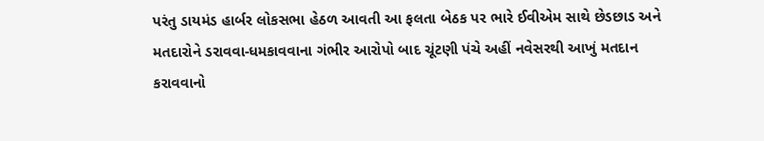પરંતુ ડાયમંડ હાર્બર લોકસભા હેઠળ આવતી આ ફલતા બેઠક પર ભારે ઈવીએમ સાથે છેડછાડ અને મતદારોને ડરાવવા-ધમકાવવાના ગંભીર આરોપો બાદ ચૂંટણી પંચે અહીં નવેસરથી આખું મતદાન કરાવવાનો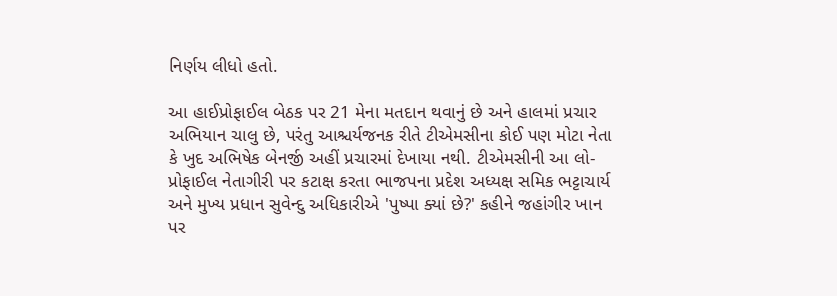નિર્ણય લીધો હતો.

આ હાઈપ્રોફાઈલ બેઠક પર 21 મેના મતદાન થવાનું છે અને હાલમાં પ્રચાર અભિયાન ચાલુ છે, પરંતુ આશ્ચર્યજનક રીતે ટીએમસીના કોઈ પણ મોટા નેતા કે ખુદ અભિષેક બેનર્જી અહીં પ્રચારમાં દેખાયા નથી. ટીએમસીની આ લો-પ્રોફાઈલ નેતાગીરી પર કટાક્ષ કરતા ભાજપના પ્રદેશ અધ્યક્ષ સમિક ભટ્ટાચાર્ય અને મુખ્ય પ્રધાન સુવેન્દુ અધિકારીએ 'પુષ્પા ક્યાં છે?' કહીને જહાંગીર ખાન પર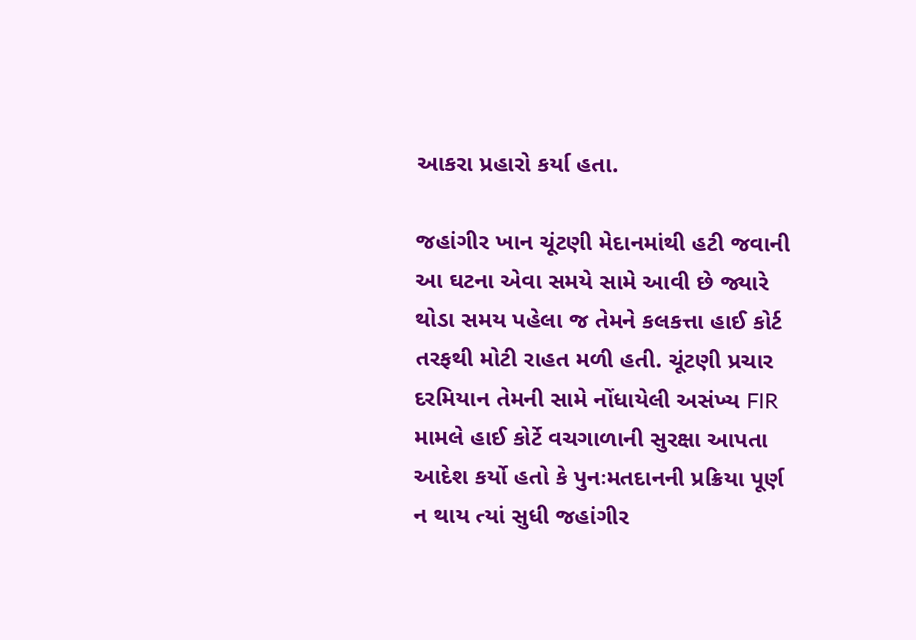આકરા પ્રહારો કર્યા હતા.

જહાંગીર ખાન ચૂંટણી મેદાનમાંથી હટી જવાની આ ઘટના એવા સમયે સામે આવી છે જ્યારે થોડા સમય પહેલા જ તેમને કલકત્તા હાઈ કોર્ટ તરફથી મોટી રાહત મળી હતી. ચૂંટણી પ્રચાર દરમિયાન તેમની સામે નોંધાયેલી અસંખ્ય FIR મામલે હાઈ કોર્ટે વચગાળાની સુરક્ષા આપતા આદેશ કર્યો હતો કે પુનઃમતદાનની પ્રક્રિયા પૂર્ણ ન થાય ત્યાં સુધી જહાંગીર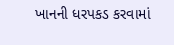ખાનની ધરપકડ કરવામાં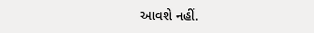આવશે નહીં.